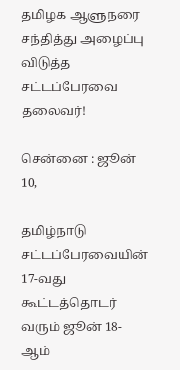தமிழக ஆளுநரை சந்தித்து அழைப்பு விடுத்த சட்டப்பேரவை தலைவர்!

சென்னை : ஜூன் 10,

தமிழ்நாடு சட்டப்பேரவையின் 17-வது கூட்டத்தொடர் வரும் ஜூன் 18-ஆம்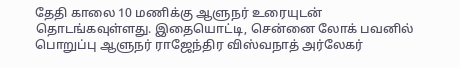தேதி காலை 10 மணிக்கு ஆளுநர் உரையுடன் தொடங்கவுள்ளது. இதையொட்டி, சென்னை லோக் பவனில் பொறுப்பு ஆளுநர் ராஜேந்திர விஸ்வநாத் அர்லேகர்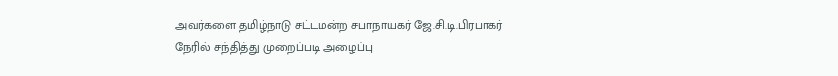அவர்களை தமிழ்நாடு சட்டமன்ற சபாநாயகர் ஜே.சி.டி.பிரபாகர் நேரில் சந்தித்து முறைப்படி அழைப்பு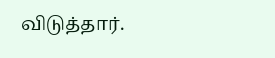விடுத்தார்.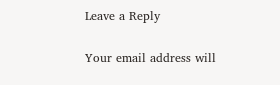Leave a Reply

Your email address will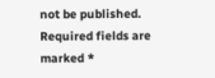not be published. Required fields are marked *